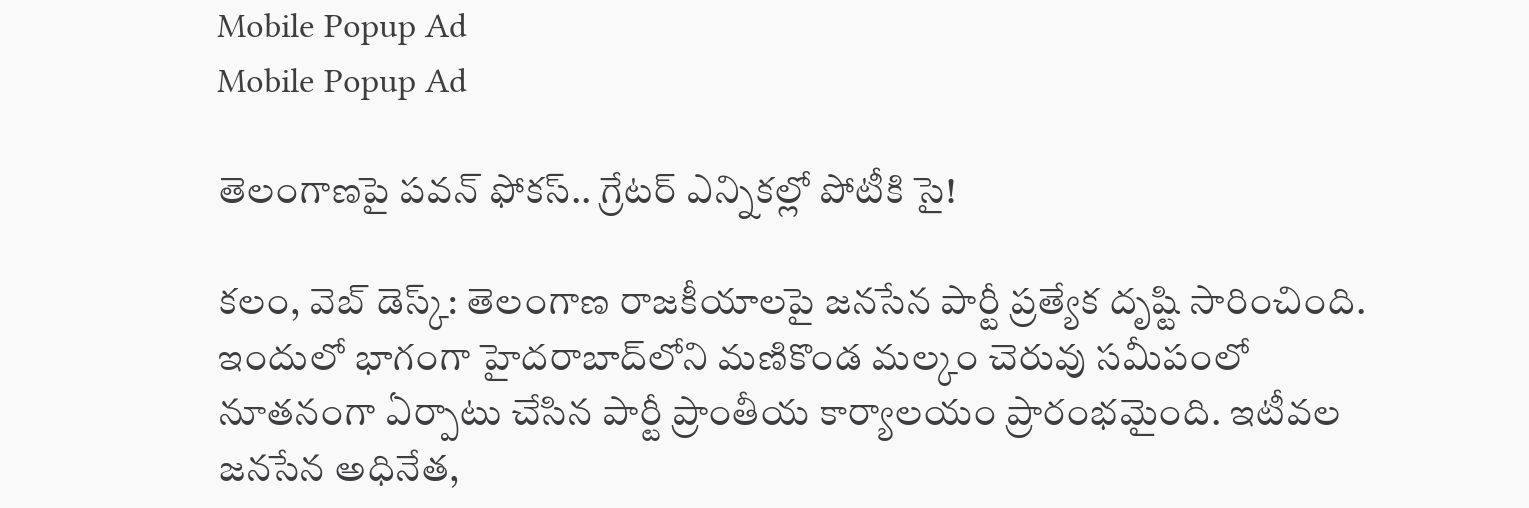Mobile Popup Ad
Mobile Popup Ad

తెలంగాణపై పవన్ ఫోకస్.. గ్రేటర్ ఎన్నికల్లో పోటీకి సై!

కలం, వెబ్ డెస్క్: తెలంగాణ రాజకీయాలపై జనసేన పార్టీ ప్రత్యేక దృష్టి సారించింది. ఇందులో భాగంగా హైదరాబాద్‌లోని మణికొండ మల్కం చెరువు సమీపంలో నూతనంగా ఏర్పాటు చేసిన పార్టీ ప్రాంతీయ కార్యాలయం ప్రారంభమైంది. ఇటీవల జనసేన అధినేత,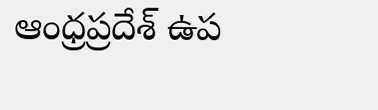ఆంధ్రప్రదేశ్ ఉప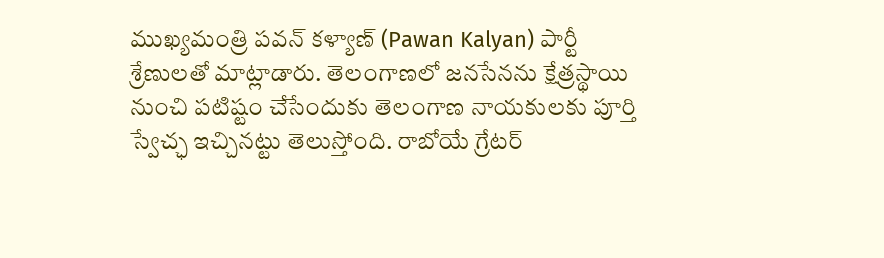ముఖ్యమంత్రి పవన్ కళ్యాణ్ (Pawan Kalyan) పార్టీ శ్రేణులతో మాట్లాడారు. తెలంగాణలో జనసేనను క్షేత్రస్థాయి నుంచి పటిష్టం చేసేందుకు తెలంగాణ నాయకులకు పూర్తి స్వేచ్ఛ ఇచ్చినట్టు తెలుస్తోంది. రాబోయే గ్రేటర్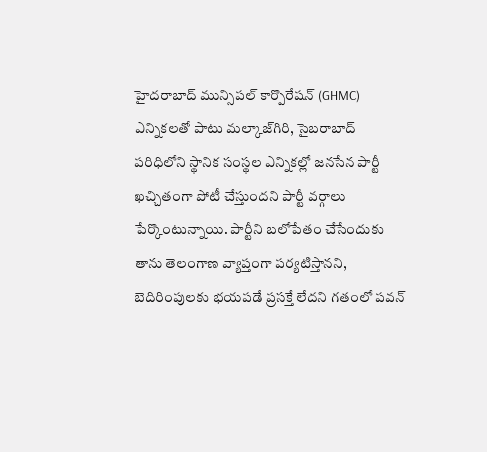హైదరాబాద్ మున్సిపల్ కార్పొరేషన్ (GHMC) ఎన్నికలతో పాటు మల్కాజ్‌గిరి, సైబరాబాద్ పరిధిలోని స్థానిక సంస్థల ఎన్నికల్లో జనసేన పార్టీ ఖచ్చితంగా పోటీ చేస్తుందని పార్టీ వర్గాలు పేర్కొంటున్నాయి. పార్టీని బలోపేతం చేసేందుకు తాను తెలంగాణ వ్యాప్తంగా పర్యటిస్తానని, బెదిరింపులకు భయపడే ప్రసక్తే లేదని గతంలో పవన్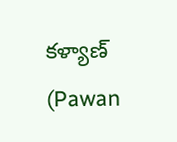కళ్యాణ్ (Pawan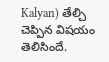Kalyan) తేల్చి చెప్పిన విషయం తెలిసిందే.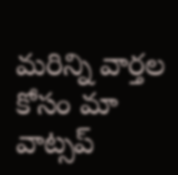మ‌రిన్ని వార్త‌ల కోసం మా వాట్స‌ప్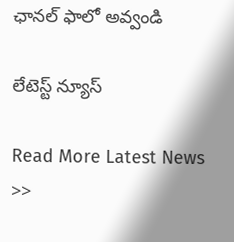ఛాన‌ల్ ఫాలో అవ్వండి

లేటెస్ట్ న్యూస్‌

Read More Latest News >>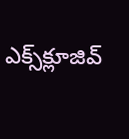ఎక్స్‌క్లూజివ్‌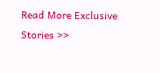Read More Exclusive Stories >>